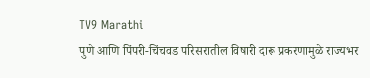TV9 Marathi
पुणे आणि पिंपरी-चिंचवड परिसरातील विषारी दारू प्रकरणामुळे राज्यभर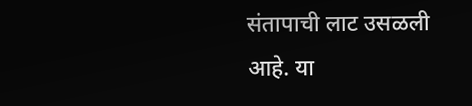संतापाची लाट उसळली आहे. या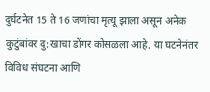दुर्घटनेत 15 ते 16 जणांचा मृत्यू झाला असून अनेक कुटुंबांवर दु:खाचा डोंगर कोसळला आहे. या घटनेनंतर विविध संघटना आणि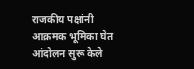राजकीय पक्षांनी आक्रमक भूमिका घेत आंदोलन सुरू केले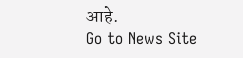आहे.
Go to News Site